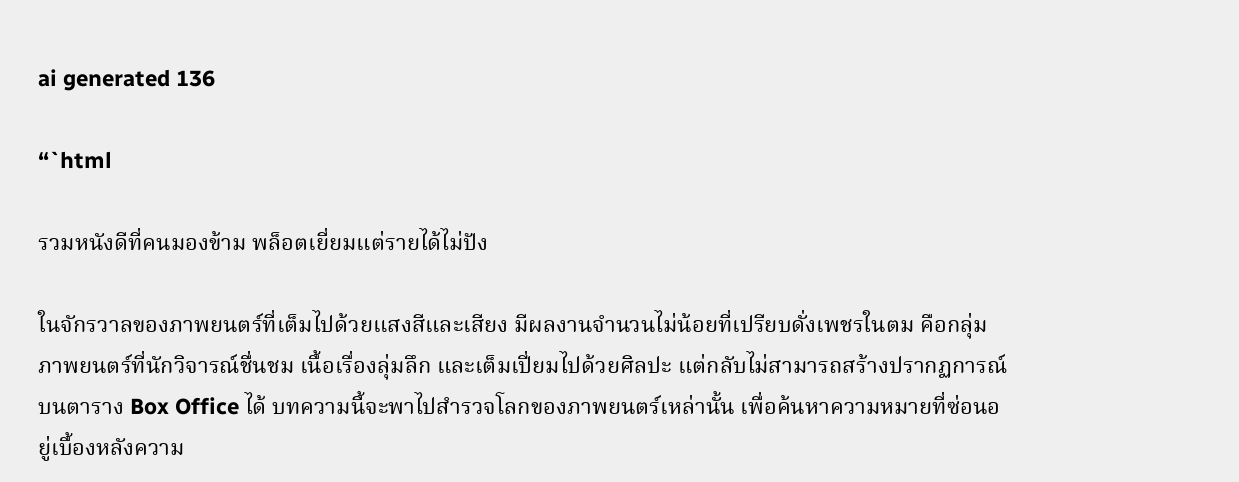ai generated 136

“`html

รวมหนังดีที่คนมองข้าม พล็อตเยี่ยมแต่รายได้ไม่ปัง

ในจักรวาลของภาพยนตร์ที่เต็มไปด้วยแสงสีและเสียง มีผลงานจำนวนไม่น้อยที่เปรียบดั่งเพชรในตม คือกลุ่มภาพยนตร์ที่นักวิจารณ์ชื่นชม เนื้อเรื่องลุ่มลึก และเต็มเปี่ยมไปด้วยศิลปะ แต่กลับไม่สามารถสร้างปรากฏการณ์บนตาราง Box Office ได้ บทความนี้จะพาไปสำรวจโลกของภาพยนตร์เหล่านั้น เพื่อค้นหาความหมายที่ซ่อนอยู่เบื้องหลังความ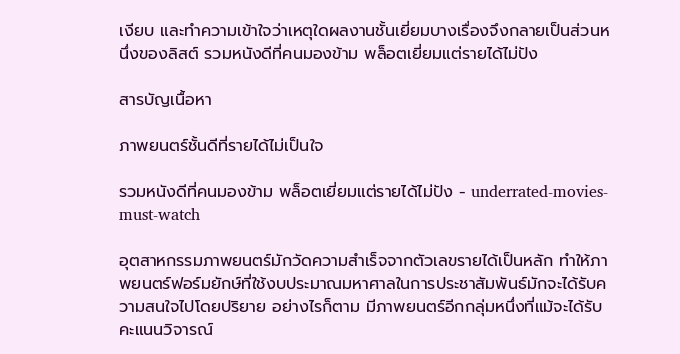เงียบ และทำความเข้าใจว่าเหตุใดผลงานชั้นเยี่ยมบางเรื่องจึงกลายเป็นส่วนหนึ่งของลิสต์ รวมหนังดีที่คนมองข้าม พล็อตเยี่ยมแต่รายได้ไม่ปัง

สารบัญเนื้อหา

ภาพยนตร์ชั้นดีที่รายได้ไม่เป็นใจ

รวมหนังดีที่คนมองข้าม พล็อตเยี่ยมแต่รายได้ไม่ปัง - underrated-movies-must-watch

อุตสาหกรรมภาพยนตร์มักวัดความสำเร็จจากตัวเลขรายได้เป็นหลัก ทำให้ภาพยนตร์ฟอร์มยักษ์ที่ใช้งบประมาณมหาศาลในการประชาสัมพันธ์มักจะได้รับความสนใจไปโดยปริยาย อย่างไรก็ตาม มีภาพยนตร์อีกกลุ่มหนึ่งที่แม้จะได้รับคะแนนวิจารณ์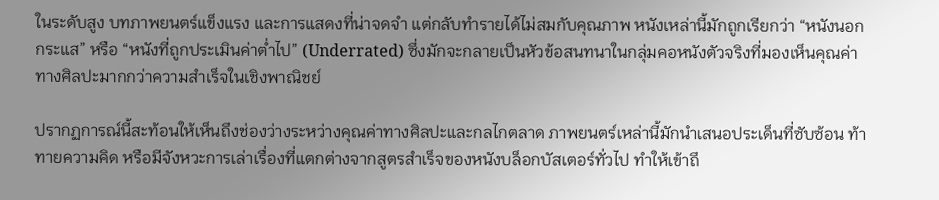ในระดับสูง บทภาพยนตร์แข็งแรง และการแสดงที่น่าจดจำ แต่กลับทำรายได้ไม่สมกับคุณภาพ หนังเหล่านี้มักถูกเรียกว่า “หนังนอกกระแส” หรือ “หนังที่ถูกประเมินค่าต่ำไป” (Underrated) ซึ่งมักจะกลายเป็นหัวข้อสนทนาในกลุ่มคอหนังตัวจริงที่มองเห็นคุณค่าทางศิลปะมากกว่าความสำเร็จในเชิงพาณิชย์

ปรากฏการณ์นี้สะท้อนให้เห็นถึงช่องว่างระหว่างคุณค่าทางศิลปะและกลไกตลาด ภาพยนตร์เหล่านี้มักนำเสนอประเด็นที่ซับซ้อน ท้าทายความคิด หรือมีจังหวะการเล่าเรื่องที่แตกต่างจากสูตรสำเร็จของหนังบล็อกบัสเตอร์ทั่วไป ทำให้เข้าถึ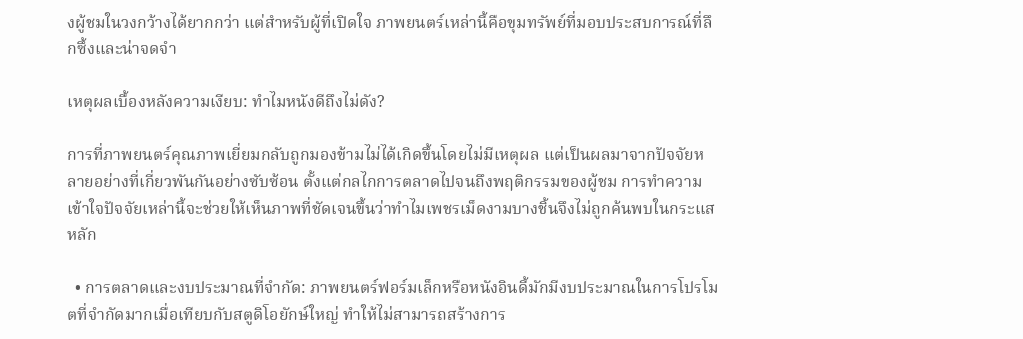งผู้ชมในวงกว้างได้ยากกว่า แต่สำหรับผู้ที่เปิดใจ ภาพยนตร์เหล่านี้คือขุมทรัพย์ที่มอบประสบการณ์ที่ลึกซึ้งและน่าจดจำ

เหตุผลเบื้องหลังความเงียบ: ทำไมหนังดีถึงไม่ดัง?

การที่ภาพยนตร์คุณภาพเยี่ยมกลับถูกมองข้ามไม่ได้เกิดขึ้นโดยไม่มีเหตุผล แต่เป็นผลมาจากปัจจัยหลายอย่างที่เกี่ยวพันกันอย่างซับซ้อน ตั้งแต่กลไกการตลาดไปจนถึงพฤติกรรมของผู้ชม การทำความเข้าใจปัจจัยเหล่านี้จะช่วยให้เห็นภาพที่ชัดเจนขึ้นว่าทำไมเพชรเม็ดงามบางชิ้นจึงไม่ถูกค้นพบในกระแสหลัก

  • การตลาดและงบประมาณที่จำกัด: ภาพยนตร์ฟอร์มเล็กหรือหนังอินดี้มักมีงบประมาณในการโปรโมตที่จำกัดมากเมื่อเทียบกับสตูดิโอยักษ์ใหญ่ ทำให้ไม่สามารถสร้างการ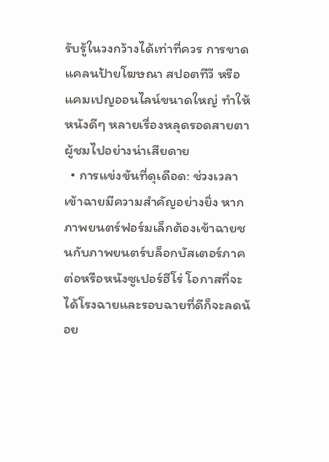รับรู้ในวงกว้างได้เท่าที่ควร การขาดแคลนป้ายโฆษณา สปอตทีวี หรือแคมเปญออนไลน์ขนาดใหญ่ ทำให้หนังดีๆ หลายเรื่องหลุดรอดสายตาผู้ชมไปอย่างน่าเสียดาย
  • การแข่งขันที่ดุเดือด: ช่วงเวลาเข้าฉายมีความสำคัญอย่างยิ่ง หากภาพยนตร์ฟอร์มเล็กต้องเข้าฉายชนกับภาพยนตร์บล็อกบัสเตอร์ภาคต่อหรือหนังซูเปอร์ฮีโร่ โอกาสที่จะได้โรงฉายและรอบฉายที่ดีก็จะลดน้อย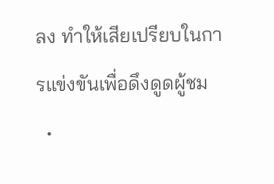ลง ทำให้เสียเปรียบในการแข่งขันเพื่อดึงดูดผู้ชม
  •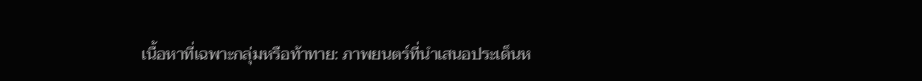เนื้อหาที่เฉพาะกลุ่มหรือท้าทาย: ภาพยนตร์ที่นำเสนอประเด็นห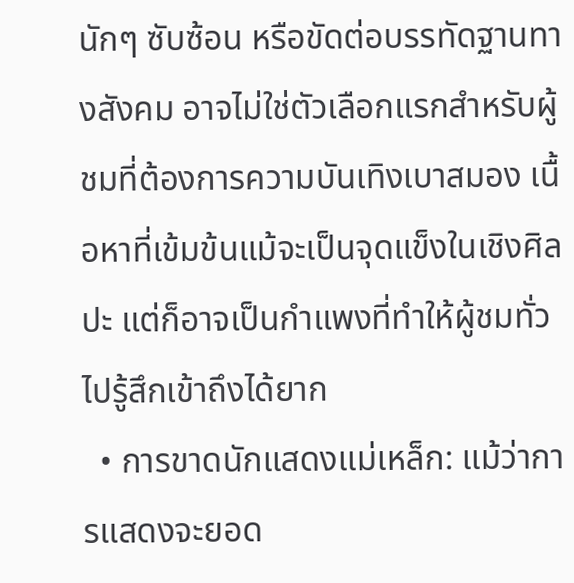นักๆ ซับซ้อน หรือขัดต่อบรรทัดฐานทางสังคม อาจไม่ใช่ตัวเลือกแรกสำหรับผู้ชมที่ต้องการความบันเทิงเบาสมอง เนื้อหาที่เข้มข้นแม้จะเป็นจุดแข็งในเชิงศิลปะ แต่ก็อาจเป็นกำแพงที่ทำให้ผู้ชมทั่วไปรู้สึกเข้าถึงได้ยาก
  • การขาดนักแสดงแม่เหล็ก: แม้ว่าการแสดงจะยอด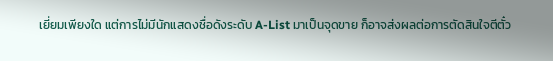เยี่ยมเพียงใด แต่การไม่มีนักแสดงชื่อดังระดับ A-List มาเป็นจุดขาย ก็อาจส่งผลต่อการตัดสินใจตีตั๋ว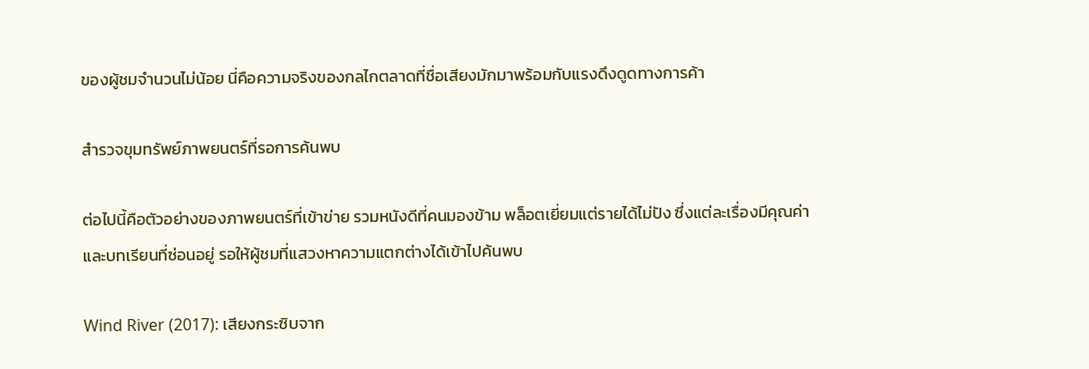ของผู้ชมจำนวนไม่น้อย นี่คือความจริงของกลไกตลาดที่ชื่อเสียงมักมาพร้อมกับแรงดึงดูดทางการค้า

สำรวจขุมทรัพย์ภาพยนตร์ที่รอการค้นพบ

ต่อไปนี้คือตัวอย่างของภาพยนตร์ที่เข้าข่าย รวมหนังดีที่คนมองข้าม พล็อตเยี่ยมแต่รายได้ไม่ปัง ซึ่งแต่ละเรื่องมีคุณค่าและบทเรียนที่ซ่อนอยู่ รอให้ผู้ชมที่แสวงหาความแตกต่างได้เข้าไปค้นพบ

Wind River (2017): เสียงกระซิบจาก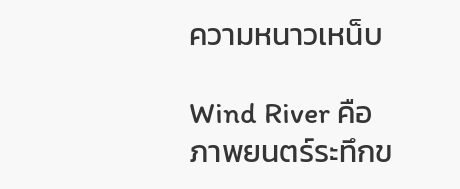ความหนาวเหน็บ

Wind River คือภาพยนตร์ระทึกข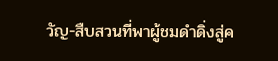วัญ-สืบสวนที่พาผู้ชมดำดิ่งสู่ค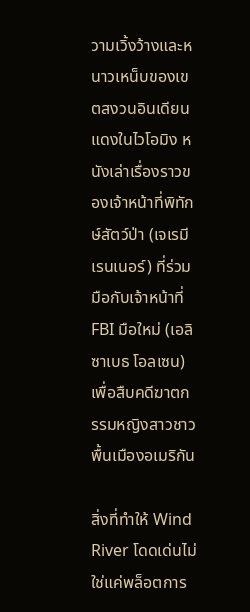วามเวิ้งว้างและหนาวเหน็บของเขตสงวนอินเดียนแดงในไวโอมิง หนังเล่าเรื่องราวของเจ้าหน้าที่พิทักษ์สัตว์ป่า (เจเรมี เรนเนอร์) ที่ร่วมมือกับเจ้าหน้าที่ FBI มือใหม่ (เอลิซาเบธ โอลเซน) เพื่อสืบคดีฆาตกรรมหญิงสาวชาวพื้นเมืองอเมริกัน

สิ่งที่ทำให้ Wind River โดดเด่นไม่ใช่แค่พล็อตการ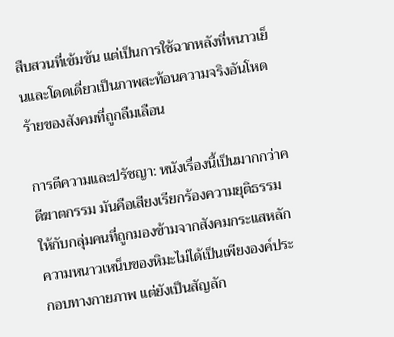สืบสวนที่เข้มข้น แต่เป็นการใช้ฉากหลังที่หนาวเย็นและโดดเดี่ยวเป็นภาพสะท้อนความจริงอันโหดร้ายของสังคมที่ถูกลืมเลือน

การตีความและปรัชญา: หนังเรื่องนี้เป็นมากกว่าคดีฆาตกรรม มันคือเสียงเรียกร้องความยุติธรรมให้กับกลุ่มคนที่ถูกมองข้ามจากสังคมกระแสหลัก ความหนาวเหน็บของหิมะไม่ได้เป็นเพียงองค์ประกอบทางกายภาพ แต่ยังเป็นสัญลัก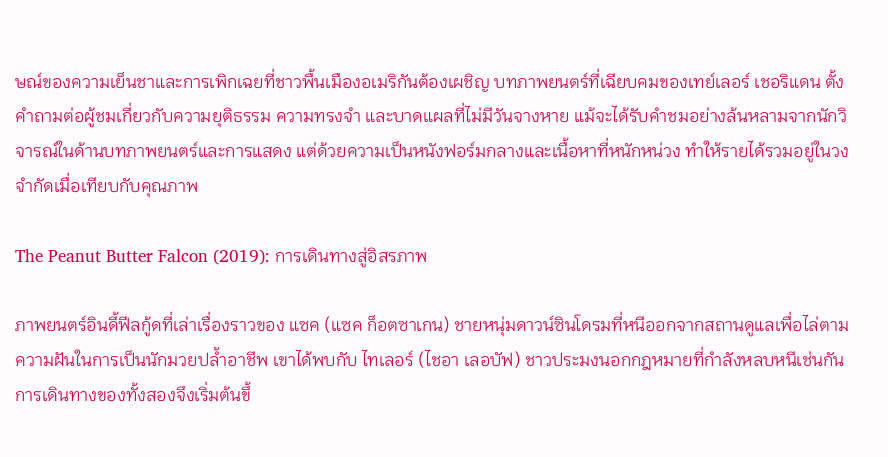ษณ์ของความเย็นชาและการเพิกเฉยที่ชาวพื้นเมืองอเมริกันต้องเผชิญ บทภาพยนตร์ที่เฉียบคมของเทย์เลอร์ เชอริแดน ตั้งคำถามต่อผู้ชมเกี่ยวกับความยุติธรรม ความทรงจำ และบาดแผลที่ไม่มีวันจางหาย แม้จะได้รับคำชมอย่างล้นหลามจากนักวิจารณ์ในด้านบทภาพยนตร์และการแสดง แต่ด้วยความเป็นหนังฟอร์มกลางและเนื้อหาที่หนักหน่วง ทำให้รายได้รวมอยู่ในวงจำกัดเมื่อเทียบกับคุณภาพ

The Peanut Butter Falcon (2019): การเดินทางสู่อิสรภาพ

ภาพยนตร์อินดี้ฟีลกู้ดที่เล่าเรื่องราวของ แซค (แซค ก็อตซาเกน) ชายหนุ่มดาวน์ซินโดรมที่หนีออกจากสถานดูแลเพื่อไล่ตามความฝันในการเป็นนักมวยปล้ำอาชีพ เขาได้พบกับ ไทเลอร์ (ไชอา เลอบัฟ) ชาวประมงนอกกฎหมายที่กำลังหลบหนีเช่นกัน การเดินทางของทั้งสองจึงเริ่มต้นขึ้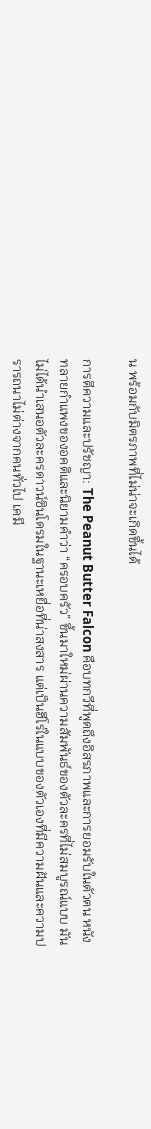น พร้อมกับมิตรภาพที่ไม่น่าจะเกิดขึ้นได้

การตีความและปรัชญา: The Peanut Butter Falcon คือบทกวีที่พูดถึงอิสรภาพและการยอมรับในตัวตน หนังทลายกำแพงของอคติและนิยามคำว่า “ครอบครัว” ขึ้นมาใหม่ผ่านความสัมพันธ์ของตัวละครที่ไม่สมบูรณ์แบบ มันไม่ได้นำเสนอตัวละครดาวน์ซินโดรมในฐานะเหยื่อที่น่าสงสาร แต่เป็นฮีโร่ในแบบของตัวเองที่มีความฝันและความปรารถนาไม่ต่างจากคนทั่วไป เคมี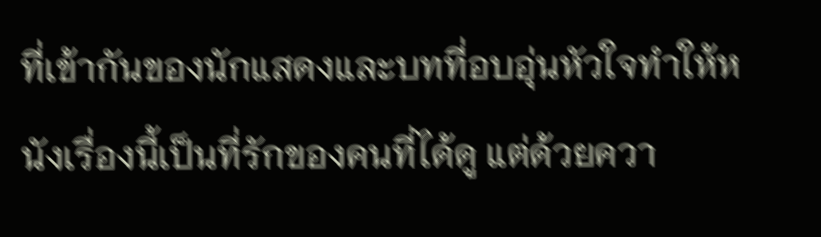ที่เข้ากันของนักแสดงและบทที่อบอุ่นหัวใจทำให้หนังเรื่องนี้เป็นที่รักของคนที่ได้ดู แต่ด้วยควา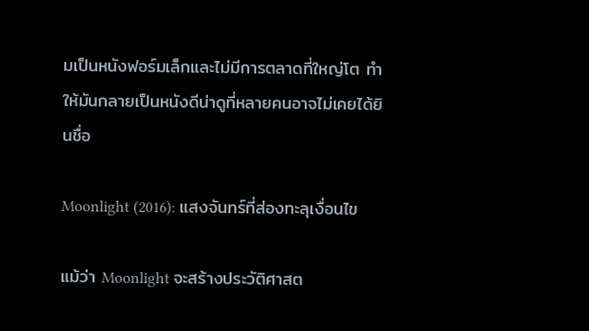มเป็นหนังฟอร์มเล็กและไม่มีการตลาดที่ใหญ่โต ทำให้มันกลายเป็นหนังดีน่าดูที่หลายคนอาจไม่เคยได้ยินชื่อ

Moonlight (2016): แสงจันทร์ที่ส่องทะลุเงื่อนไข

แม้ว่า Moonlight จะสร้างประวัติศาสต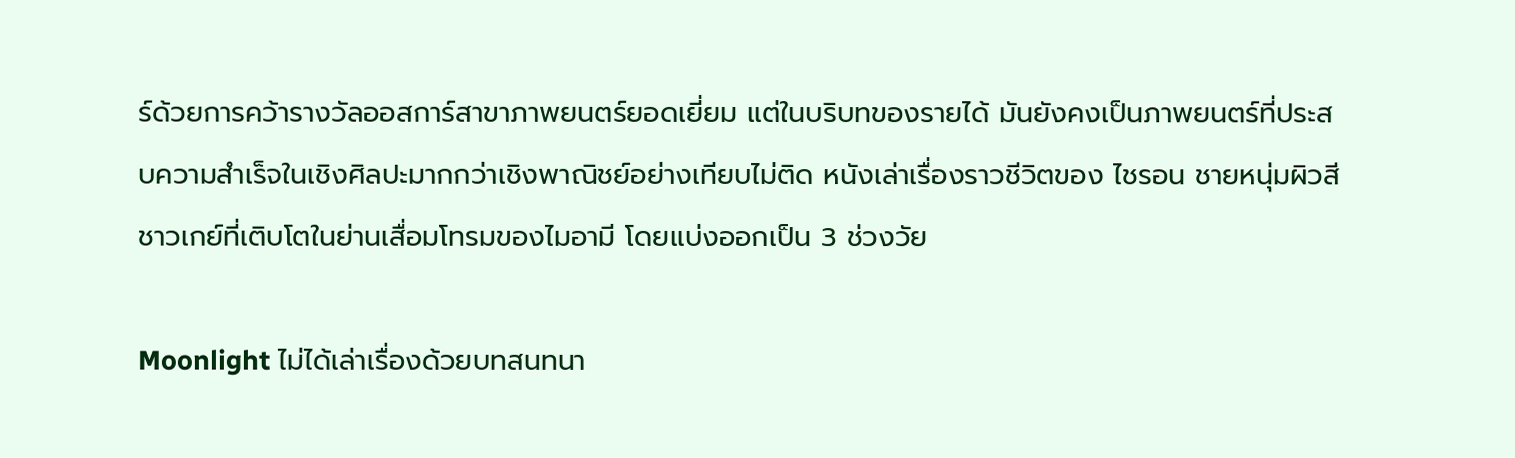ร์ด้วยการคว้ารางวัลออสการ์สาขาภาพยนตร์ยอดเยี่ยม แต่ในบริบทของรายได้ มันยังคงเป็นภาพยนตร์ที่ประสบความสำเร็จในเชิงศิลปะมากกว่าเชิงพาณิชย์อย่างเทียบไม่ติด หนังเล่าเรื่องราวชีวิตของ ไชรอน ชายหนุ่มผิวสีชาวเกย์ที่เติบโตในย่านเสื่อมโทรมของไมอามี โดยแบ่งออกเป็น 3 ช่วงวัย

Moonlight ไม่ได้เล่าเรื่องด้วยบทสนทนา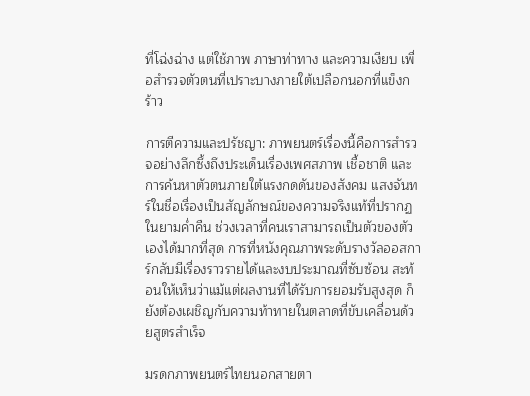ที่โฉ่งฉ่าง แต่ใช้ภาพ ภาษาท่าทาง และความเงียบ เพื่อสำรวจตัวตนที่เปราะบางภายใต้เปลือกนอกที่แข็งกร้าว

การตีความและปรัชญา: ภาพยนตร์เรื่องนี้คือการสำรวจอย่างลึกซึ้งถึงประเด็นเรื่องเพศสภาพ เชื้อชาติ และการค้นหาตัวตนภายใต้แรงกดดันของสังคม แสงจันทร์ในชื่อเรื่องเป็นสัญลักษณ์ของความจริงแท้ที่ปรากฏในยามค่ำคืน ช่วงเวลาที่คนเราสามารถเป็นตัวของตัวเองได้มากที่สุด การที่หนังคุณภาพระดับรางวัลออสการ์กลับมีเรื่องราวรายได้และงบประมาณที่ซับซ้อน สะท้อนให้เห็นว่าแม้แต่ผลงานที่ได้รับการยอมรับสูงสุด ก็ยังต้องเผชิญกับความท้าทายในตลาดที่ขับเคลื่อนด้วยสูตรสำเร็จ

มรดกภาพยนตร์ไทยนอกสายตา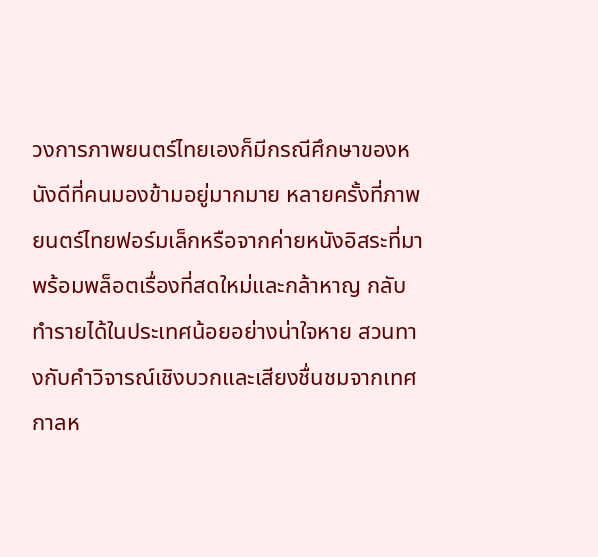วงการภาพยนตร์ไทยเองก็มีกรณีศึกษาของหนังดีที่คนมองข้ามอยู่มากมาย หลายครั้งที่ภาพยนตร์ไทยฟอร์มเล็กหรือจากค่ายหนังอิสระที่มาพร้อมพล็อตเรื่องที่สดใหม่และกล้าหาญ กลับทำรายได้ในประเทศน้อยอย่างน่าใจหาย สวนทางกับคำวิจารณ์เชิงบวกและเสียงชื่นชมจากเทศกาลห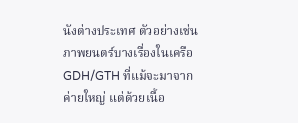นังต่างประเทศ ตัวอย่างเช่น ภาพยนตร์บางเรื่องในเครือ GDH/GTH ที่แม้จะมาจากค่ายใหญ่ แต่ด้วยเนื้อ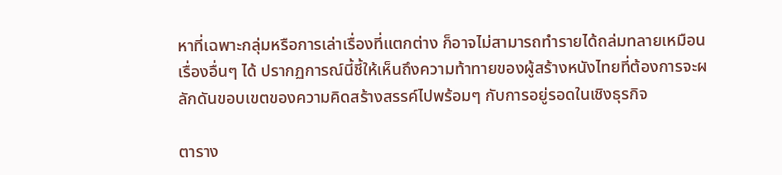หาที่เฉพาะกลุ่มหรือการเล่าเรื่องที่แตกต่าง ก็อาจไม่สามารถทำรายได้ถล่มทลายเหมือนเรื่องอื่นๆ ได้ ปรากฏการณ์นี้ชี้ให้เห็นถึงความท้าทายของผู้สร้างหนังไทยที่ต้องการจะผลักดันขอบเขตของความคิดสร้างสรรค์ไปพร้อมๆ กับการอยู่รอดในเชิงธุรกิจ

ตาราง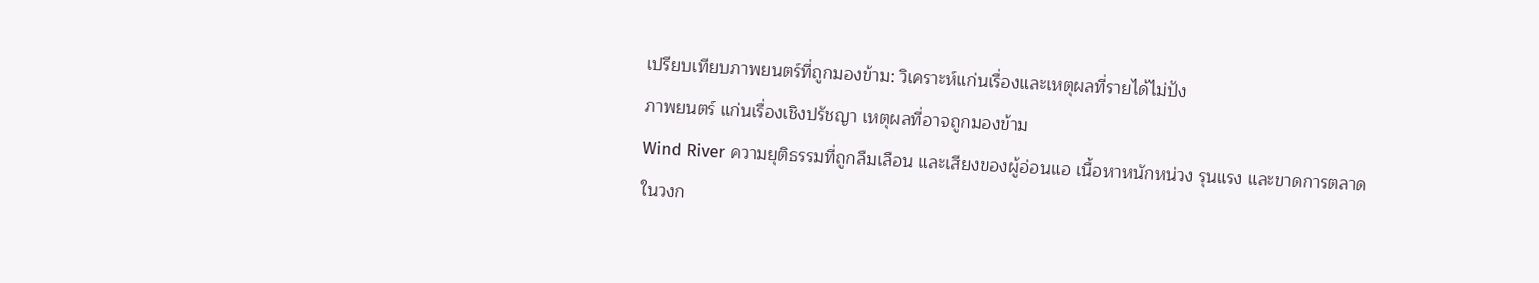เปรียบเทียบภาพยนตร์ที่ถูกมองข้าม: วิเคราะห์แก่นเรื่องและเหตุผลที่รายได้ไม่ปัง
ภาพยนตร์ แก่นเรื่องเชิงปรัชญา เหตุผลที่อาจถูกมองข้าม
Wind River ความยุติธรรมที่ถูกลืมเลือน และเสียงของผู้อ่อนแอ เนื้อหาหนักหน่วง รุนแรง และขาดการตลาดในวงก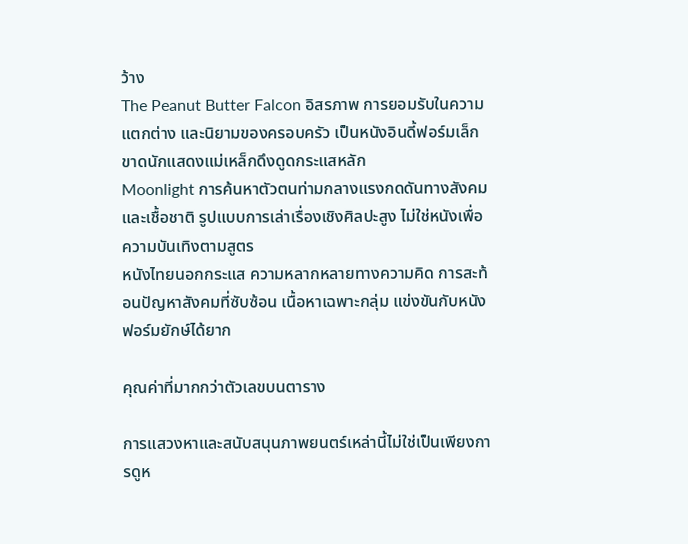ว้าง
The Peanut Butter Falcon อิสรภาพ การยอมรับในความแตกต่าง และนิยามของครอบครัว เป็นหนังอินดี้ฟอร์มเล็ก ขาดนักแสดงแม่เหล็กดึงดูดกระแสหลัก
Moonlight การค้นหาตัวตนท่ามกลางแรงกดดันทางสังคมและเชื้อชาติ รูปแบบการเล่าเรื่องเชิงศิลปะสูง ไม่ใช่หนังเพื่อความบันเทิงตามสูตร
หนังไทยนอกกระแส ความหลากหลายทางความคิด การสะท้อนปัญหาสังคมที่ซับซ้อน เนื้อหาเฉพาะกลุ่ม แข่งขันกับหนังฟอร์มยักษ์ได้ยาก

คุณค่าที่มากกว่าตัวเลขบนตาราง

การแสวงหาและสนับสนุนภาพยนตร์เหล่านี้ไม่ใช่เป็นเพียงการดูห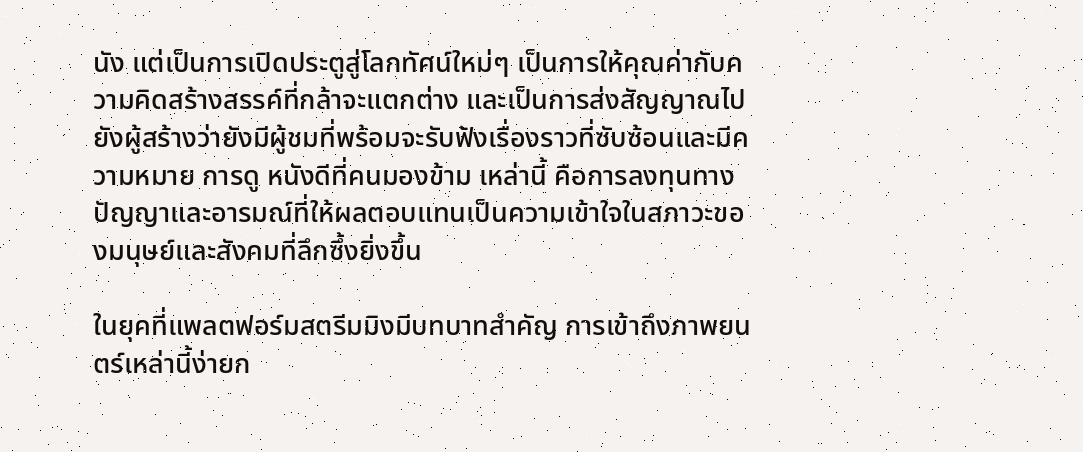นัง แต่เป็นการเปิดประตูสู่โลกทัศน์ใหม่ๆ เป็นการให้คุณค่ากับความคิดสร้างสรรค์ที่กล้าจะแตกต่าง และเป็นการส่งสัญญาณไปยังผู้สร้างว่ายังมีผู้ชมที่พร้อมจะรับฟังเรื่องราวที่ซับซ้อนและมีความหมาย การดู หนังดีที่คนมองข้าม เหล่านี้ คือการลงทุนทางปัญญาและอารมณ์ที่ให้ผลตอบแทนเป็นความเข้าใจในสภาวะของมนุษย์และสังคมที่ลึกซึ้งยิ่งขึ้น

ในยุคที่แพลตฟอร์มสตรีมมิงมีบทบาทสำคัญ การเข้าถึงภาพยนตร์เหล่านี้ง่ายก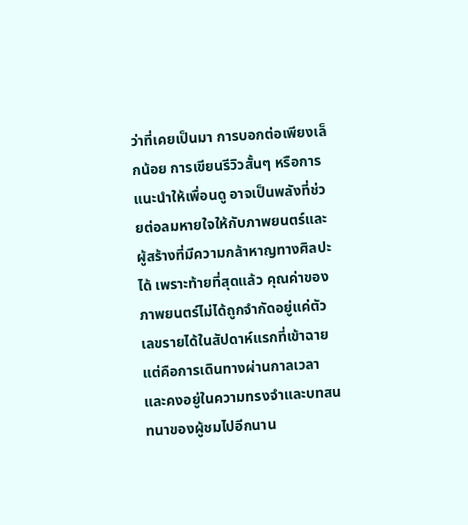ว่าที่เคยเป็นมา การบอกต่อเพียงเล็กน้อย การเขียนรีวิวสั้นๆ หรือการแนะนำให้เพื่อนดู อาจเป็นพลังที่ช่วยต่อลมหายใจให้กับภาพยนตร์และผู้สร้างที่มีความกล้าหาญทางศิลปะได้ เพราะท้ายที่สุดแล้ว คุณค่าของภาพยนตร์ไม่ได้ถูกจำกัดอยู่แค่ตัวเลขรายได้ในสัปดาห์แรกที่เข้าฉาย แต่คือการเดินทางผ่านกาลเวลาและคงอยู่ในความทรงจำและบทสนทนาของผู้ชมไปอีกนาน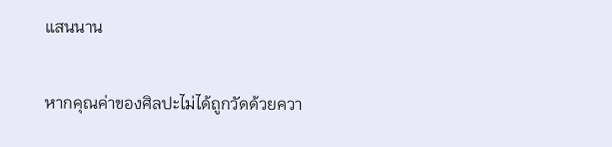แสนนาน

หากคุณค่าของศิลปะไม่ได้ถูกวัดด้วยควา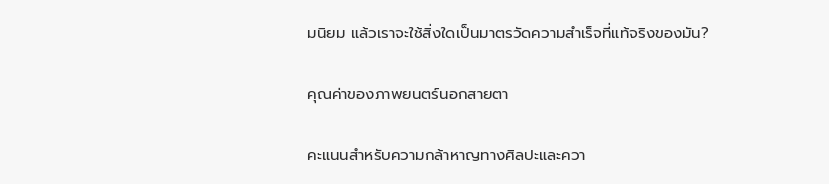มนิยม แล้วเราจะใช้สิ่งใดเป็นมาตรวัดความสำเร็จที่แท้จริงของมัน?

คุณค่าของภาพยนตร์นอกสายตา

คะแนนสำหรับความกล้าหาญทางศิลปะและควา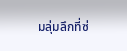มลุ่มลึกที่ซ่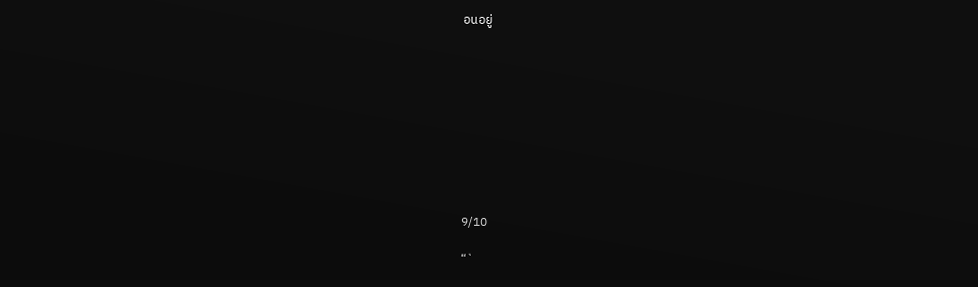อนอยู่










9/10

“`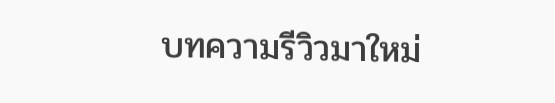บทความรีวิวมาใหม่